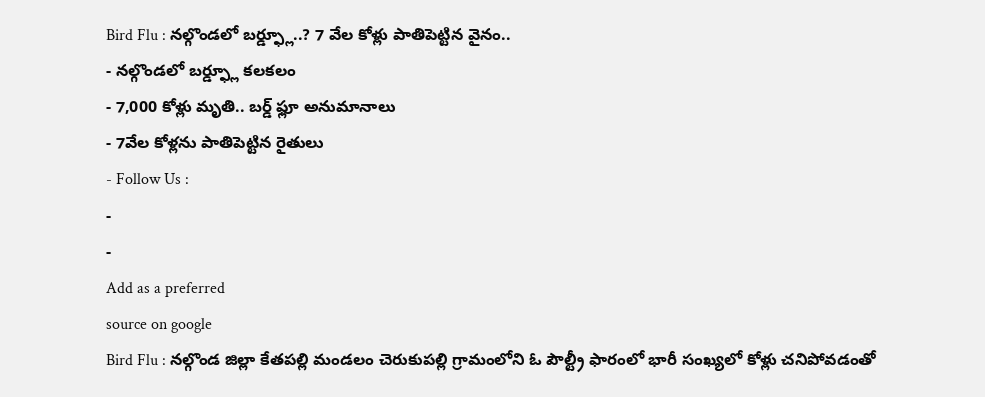Bird Flu : నల్గొండలో బర్డ్ఫ్లూ..? 7 వేల కోళ్లు పాతిపెట్టిన వైనం..
- నల్గొండలో బర్డ్ఫ్లూ కలకలం
- 7,000 కోళ్లు మృతి.. బర్డ్ ఫ్లూ అనుమానాలు
- 7వేల కోళ్లను పాతిపెట్టిన రైతులు
- Follow Us :
-
-
Add as a preferred
source on google
Bird Flu : నల్గొండ జిల్లా కేతపల్లి మండలం చెరుకుపల్లి గ్రామంలోని ఓ పౌల్ట్రీ ఫారంలో భారీ సంఖ్యలో కోళ్లు చనిపోవడంతో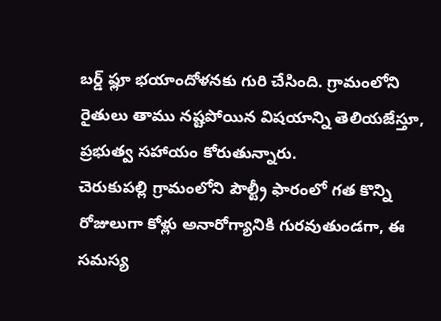బర్డ్ ఫ్లూ భయాందోళనకు గురి చేసింది. గ్రామంలోని రైతులు తాము నష్టపోయిన విషయాన్ని తెలియజేస్తూ, ప్రభుత్వ సహాయం కోరుతున్నారు.
చెరుకుపల్లి గ్రామంలోని పౌల్ట్రీ ఫారంలో గత కొన్ని రోజులుగా కోళ్లు అనారోగ్యానికి గురవుతుండగా, ఈ సమస్య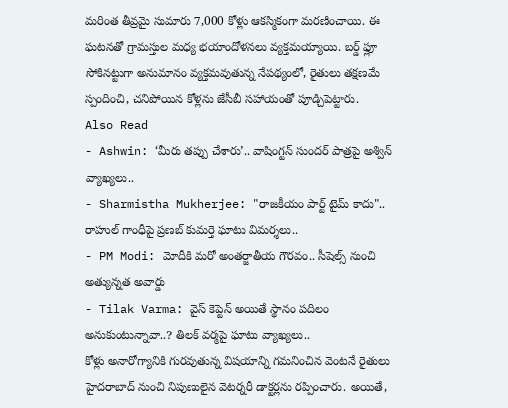మరింత తీవ్రమై సుమారు 7,000 కోళ్లు ఆకస్మికంగా మరణించాయి. ఈ ఘటనతో గ్రామస్తుల మధ్య భయాందోళనలు వ్యక్తమయ్యాయి. బర్డ్ ఫ్లూ సోకినట్టుగా అనుమానం వ్యక్తమవుతున్న నేపథ్యంలో, రైతులు తక్షణమే స్పందించి, చనిపోయిన కోళ్లను జేసీబీ సహాయంతో పూడ్చిపెట్టారు.
Also Read
- Ashwin: ‘మీరు తప్పు చేశారు’.. వాషింగ్టన్ సుందర్ పాత్రపై అశ్విన్ వ్యాఖ్యలు..
- Sharmistha Mukherjee: "రాజకీయం పార్ట్ టైమ్ కాదు".. రాహుల్ గాంధీపై ప్రణబ్ కుమర్తె ఘాటు విమర్శలు..
- PM Modi: మోదీకి మరో అంతర్జాతీయ గౌరవం.. సీషెల్స్ నుంచి అత్యున్నత అవార్డు
- Tilak Varma: వైస్ కెప్టెన్ అయితే స్థానం పదిలం అనుకుంటున్నావా..? తిలక్ వర్మపై ఘాటు వ్యాఖ్యలు..
కోళ్లు అనారోగ్యానికి గురవుతున్న విషయాన్ని గమనించిన వెంటనే రైతులు హైదరాబాద్ నుంచి నిపుణులైన వెటర్నరీ డాక్టర్లను రప్పించారు. అయితే,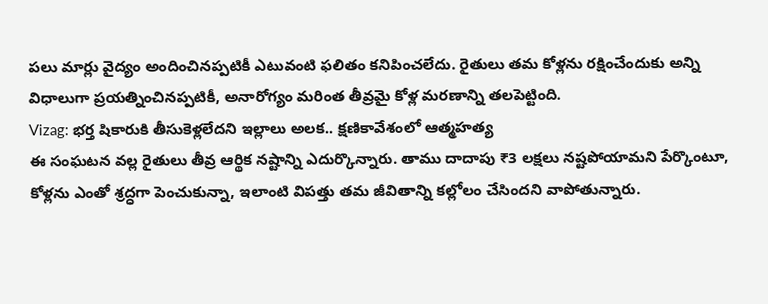పలు మార్లు వైద్యం అందించినప్పటికీ ఎటువంటి ఫలితం కనిపించలేదు. రైతులు తమ కోళ్లను రక్షించేందుకు అన్ని విధాలుగా ప్రయత్నించినప్పటికీ, అనారోగ్యం మరింత తీవ్రమై కోళ్ల మరణాన్ని తలపెట్టింది.
Vizag: భర్త షికారుకి తీసుకెళ్లలేదని ఇల్లాలు అలక.. క్షణికావేశంలో ఆత్మహత్య
ఈ సంఘటన వల్ల రైతులు తీవ్ర ఆర్థిక నష్టాన్ని ఎదుర్కొన్నారు. తాము దాదాపు ₹3 లక్షలు నష్టపోయామని పేర్కొంటూ, కోళ్లను ఎంతో శ్రద్ధగా పెంచుకున్నా, ఇలాంటి విపత్తు తమ జీవితాన్ని కల్లోలం చేసిందని వాపోతున్నారు.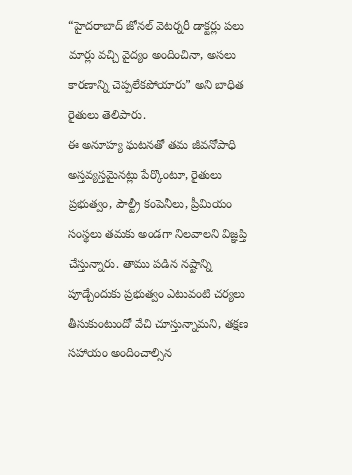“హైదరాబాద్ జోనల్ వెటర్నరీ డాక్టర్లు పలు మార్లు వచ్చి వైద్యం అందించినా, అసలు కారణాన్ని చెప్పలేకపోయారు” అని బాధిత రైతులు తెలిపారు.
ఈ అనూహ్య ఘటనతో తమ జీవనోపాధి అస్తవ్యస్తమైనట్లు పేర్కొంటూ, రైతులు ప్రభుత్వం, పౌల్ట్రీ కంపెనీలు, ప్రీమియం సంస్థలు తమకు అండగా నిలవాలని విజ్ఞప్తి చేస్తున్నారు. తాము పడిన నష్టాన్ని పూడ్చేందుకు ప్రభుత్వం ఎటువంటి చర్యలు తీసుకుంటుందో వేచి చూస్తున్నామని, తక్షణ సహాయం అందించాల్సిన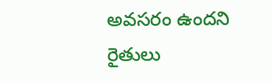అవసరం ఉందని రైతులు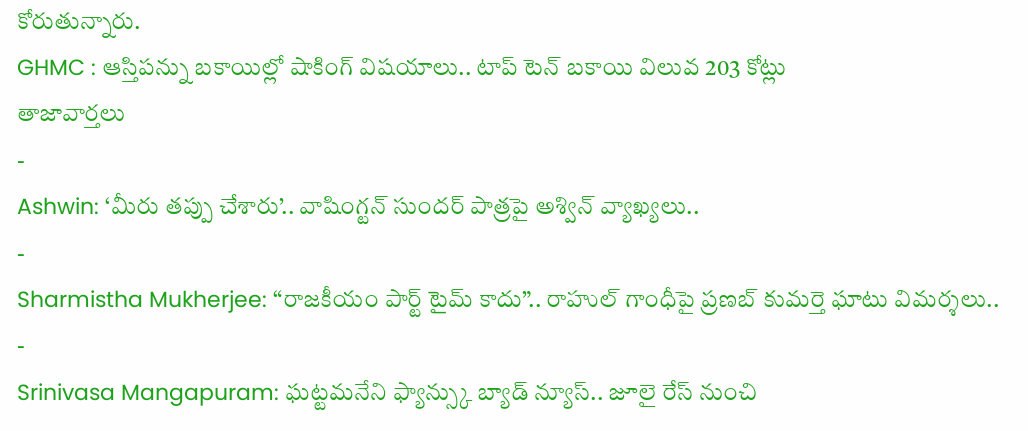కోరుతున్నారు.
GHMC : ఆస్తిపన్ను బకాయిల్లో షాకింగ్ విషయాలు.. టాప్ టెన్ బకాయి విలువ 203 కోట్లు
తాజావార్తలు
-
Ashwin: ‘మీరు తప్పు చేశారు’.. వాషింగ్టన్ సుందర్ పాత్రపై అశ్విన్ వ్యాఖ్యలు..
-
Sharmistha Mukherjee: “రాజకీయం పార్ట్ టైమ్ కాదు”.. రాహుల్ గాంధీపై ప్రణబ్ కుమర్తె ఘాటు విమర్శలు..
-
Srinivasa Mangapuram: ఘట్టమనేని ఫ్యాన్స్కు బ్యాడ్ న్యూస్.. జూలై రేస్ నుంచి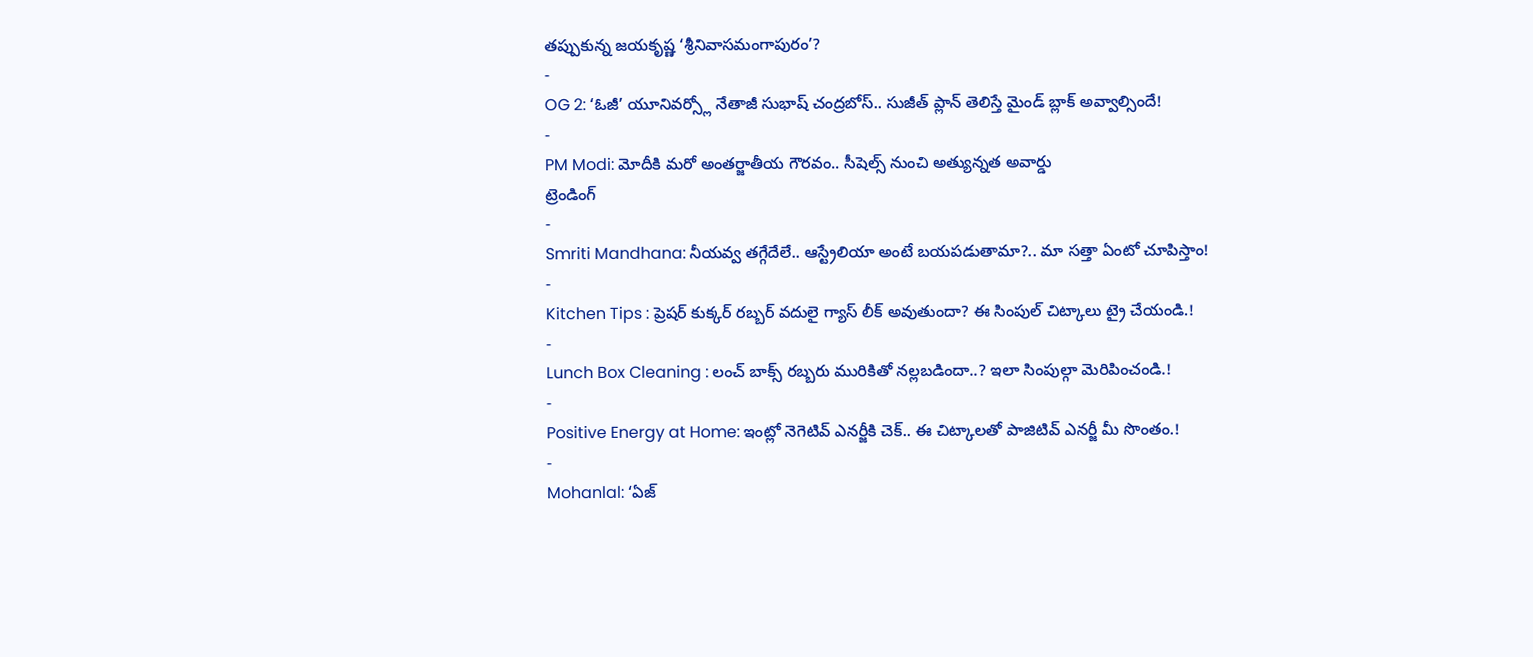తప్పుకున్న జయకృష్ణ ‘శ్రీనివాసమంగాపురం’?
-
OG 2: ‘ఓజీ’ యూనివర్స్లో నేతాజీ సుభాష్ చంద్రబోస్.. సుజీత్ ప్లాన్ తెలిస్తే మైండ్ బ్లాక్ అవ్వాల్సిందే!
-
PM Modi: మోదీకి మరో అంతర్జాతీయ గౌరవం.. సీషెల్స్ నుంచి అత్యున్నత అవార్డు
ట్రెండింగ్
-
Smriti Mandhana: నీయవ్వ తగ్గేదేలే.. ఆస్ట్రేలియా అంటే బయపడుతామా?.. మా సత్తా ఏంటో చూపిస్తాం!
-
Kitchen Tips : ప్రెషర్ కుక్కర్ రబ్బర్ వదులై గ్యాస్ లీక్ అవుతుందా? ఈ సింపుల్ చిట్కాలు ట్రై చేయండి.!
-
Lunch Box Cleaning : లంచ్ బాక్స్ రబ్బరు మురికితో నల్లబడిందా..? ఇలా సింపుల్గా మెరిపించండి.!
-
Positive Energy at Home: ఇంట్లో నెగెటివ్ ఎనర్జీకి చెక్.. ఈ చిట్కాలతో పాజిటివ్ ఎనర్జీ మీ సొంతం.!
-
Mohanlal: ‘ఏజ్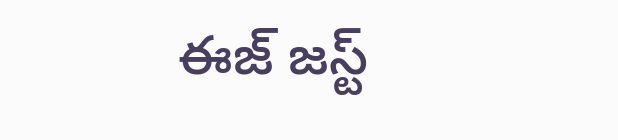ఈజ్ జస్ట్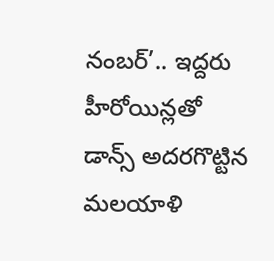నంబర్’.. ఇద్దరు హీరోయిన్లతో డాన్స్ అదరగొట్టిన మలయాళి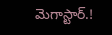మెగాస్టార్.!